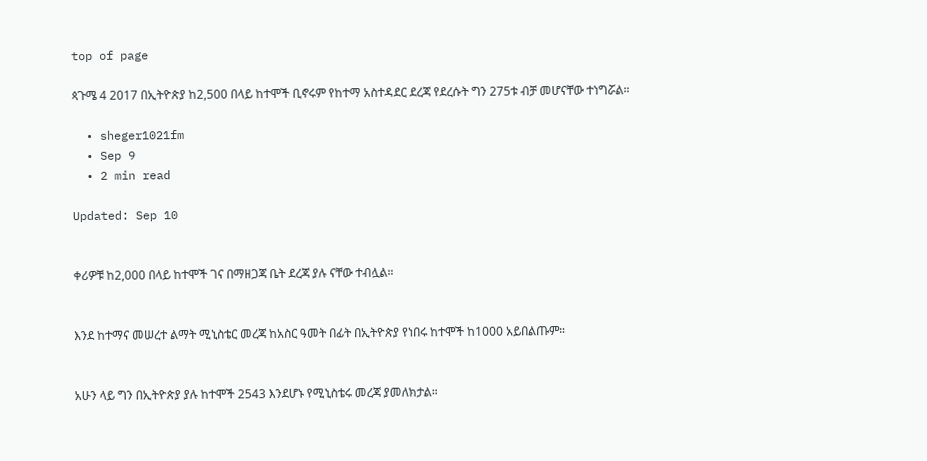top of page

ጳጉሜ 4 2017 በኢትዮጵያ ከ2,500 በላይ ከተሞች ቢኖሩም የከተማ አስተዳደር ደረጃ የደረሱት ግን 275ቱ ብቻ መሆናቸው ተነግሯል።

  • sheger1021fm
  • Sep 9
  • 2 min read

Updated: Sep 10


ቀሪዎቹ ከ2,000 በላይ ከተሞች ገና በማዘጋጃ ቤት ደረጃ ያሉ ናቸው ተብሏል።


እንደ ከተማና መሠረተ ልማት ሚኒስቴር መረጃ ከአስር ዓመት በፊት በኢትዮጵያ የነበሩ ከተሞች ከ1000 አይበልጡም።


አሁን ላይ ግን በኢትዮጵያ ያሉ ከተሞች 2543 እንደሆኑ የሚኒስቴሩ መረጃ ያመለክታል።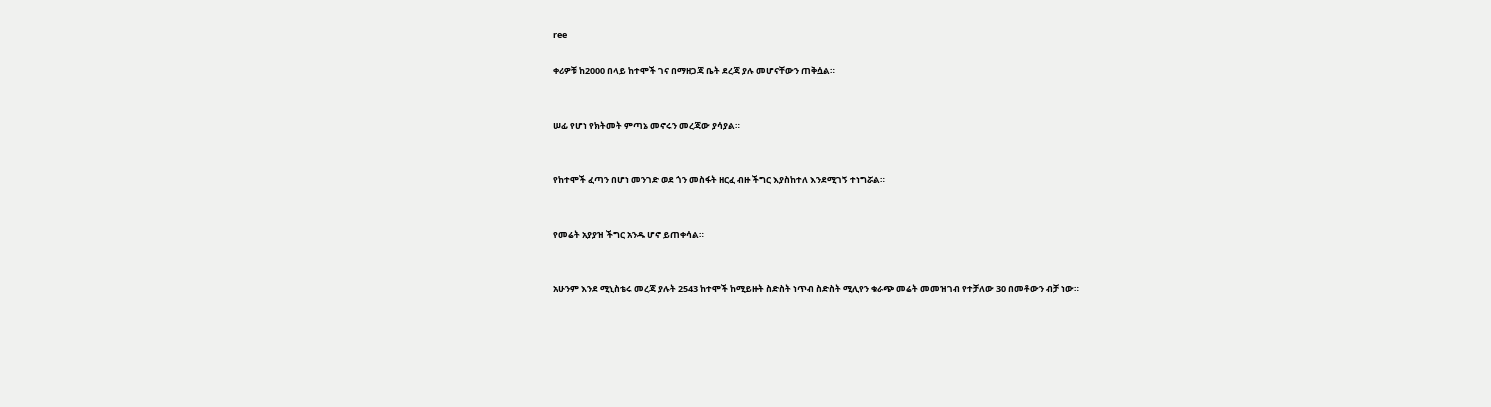ree

ቀሪዎቹ ከ2000 በላይ ከተሞች ገና በማዘጋጃ ቤት ደረጃ ያሉ መሆናቸውን ጠቅሷል።


ሠፊ የሆነ የክትመት ምጣኔ መኖሩን መረጃው ያሳያል።


የከተሞች ፈጣን በሆነ መንገድ ወደ ጎን መስፋት ዘርፈ ብዙ ችግር እያስከተለ እንደሚገኝ ተነግሯል።


የመሬት አያያዝ ችግር አንዱ ሆኖ ይጠቀሳል።


አሁንም እንደ ሚኒስቴሩ መረጃ ያሉት 2543 ከተሞች ከሚይዙት ስድስት ነጥብ ስድስት ሚሊየን ቁራጭ መሬት መመዝገብ የተቻለው 30 በመቶውን ብቻ ነው።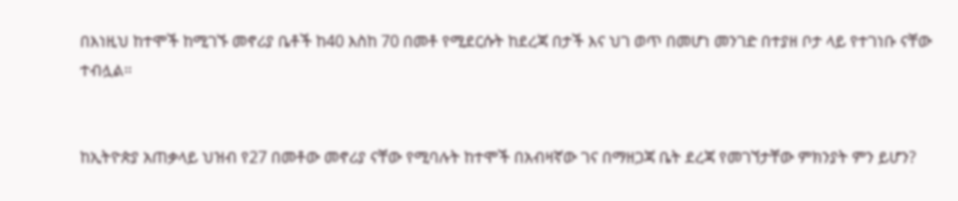በእነዚህ ከተሞች ከሚገኙ መኖሪያ ቤቶች ከ40 እስከ 70 በመቶ የሚደርሱት ከደረጃ በታች እና ህገ ወጥ በመሆነ መንገድ በተያዘ ቦታ ላይ የተገነቡ ናቸው ተብሏል።


ከኢትዮጵያ አጠቃላይ ህዝብ የ27 በመቶው መኖሪያ ናቸው የሚባሉት ከተሞች በአብዛኛው ገና በማዘጋጃ ቤት ደረጃ የመገኘታቸው ምክንያት ምን ይሆን?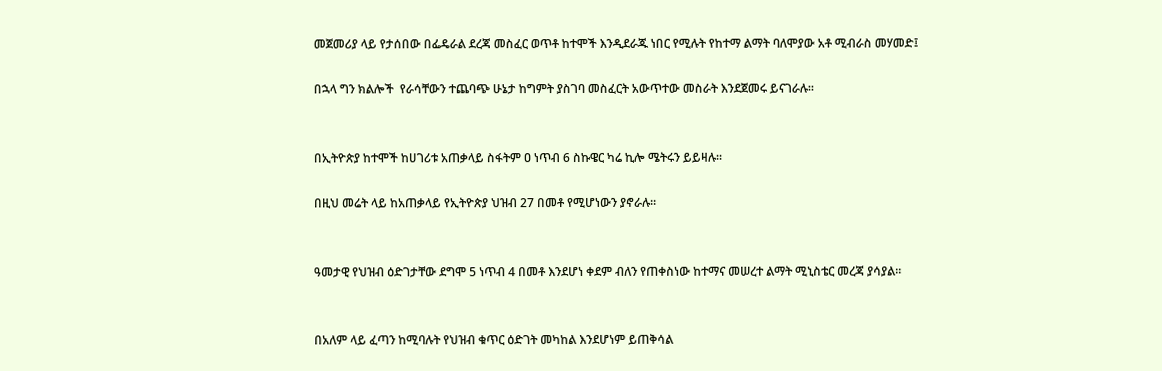መጀመሪያ ላይ የታሰበው በፌዴራል ደረጃ መስፈር ወጥቶ ከተሞች እንዲደራጁ ነበር የሚሉት የከተማ ልማት ባለሞያው አቶ ሚብራስ መሃመድ፤

በኋላ ግን ክልሎች  የራሳቸውን ተጨባጭ ሁኔታ ከግምት ያስገባ መስፈርት አውጥተው መስራት እንደጀመሩ ይናገራሉ።


በኢትዮጵያ ከተሞች ከሀገሪቱ አጠቃላይ ስፋትም ዐ ነጥብ 6 ስኩዌር ካሬ ኪሎ ሜትሩን ይይዛሉ።

በዚህ መሬት ላይ ከአጠቃላይ የኢትዮጵያ ህዝብ 27 በመቶ የሚሆነውን ያኖራሉ።


ዓመታዊ የህዝብ ዕድገታቸው ደግሞ 5 ነጥብ 4 በመቶ እንደሆነ ቀደም ብለን የጠቀስነው ከተማና መሠረተ ልማት ሚኒስቴር መረጃ ያሳያል።


በአለም ላይ ፈጣን ከሚባሉት የህዝብ ቁጥር ዕድገት መካከል እንደሆነም ይጠቅሳል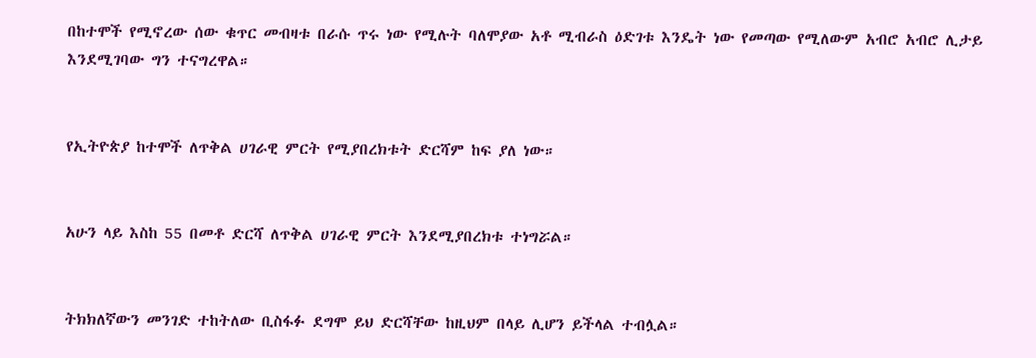በከተሞች የሚኖረው ሰው ቁጥር መብዛቱ በራሱ ጥሩ ነው የሚሉት ባለሞያው አቶ ሚብራስ ዕድገቱ እንዴት ነው የመጣው የሚለውም አብሮ አብሮ ሊታይ እንደሚገባው ግን ተናግረዋል።


የኢትዮጵያ ከተሞች ለጥቅል ሀገራዊ ምርት የሚያበረክቱት ድርሻም ከፍ ያለ ነው።


አሁን ላይ እስከ 55 በመቶ ድርሻ ለጥቅል ሀገራዊ ምርት እንደሚያበረክቱ ተነግሯል።


ትክክለኛውን መንገድ ተከትለው ቢስፋፉ ደግሞ ይህ ድርሻቸው ከዚህም በላይ ሊሆን ይችላል ተብሏል።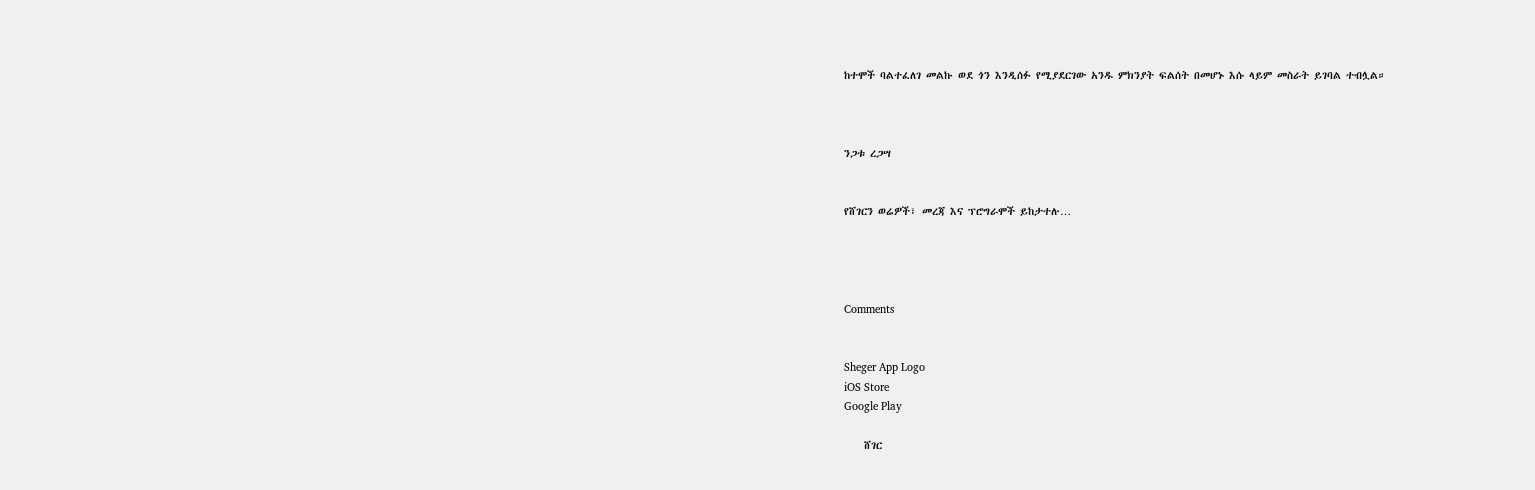ከተሞች ባልተፈለገ መልኩ ወደ ጎን እንዲሰፉ የሚያደርገው አንዱ ምክንያት ፍልሰት በመሆኑ እሱ ላይም መስራት ይገባል ተብሏል።



ንጋቱ ረጋሣ


የሸገርን ወሬዎች፣ መረጃ እና ፕሮግራሞች ይከታተሉ…




Comments


Sheger App Logo
iOS Store
Google Play

    ሸገር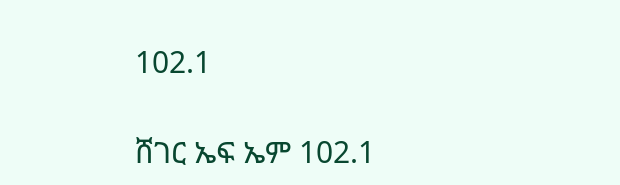102.1

ሸገር ኤፍ ኤም 102.1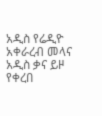አዲስ የሬዲዮ አቀራረብ መላና አዲስ ቃና ይዞ የቀረበ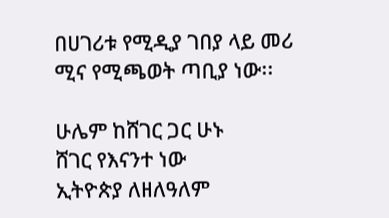በሀገሪቱ የሚዲያ ገበያ ላይ መሪ ሚና የሚጫወት ጣቢያ ነው፡፡

ሁሌም ከሸገር ጋር ሁኑ
ሸገር የእናንተ ነው
ኢትዮጵያ ለዘለዓለም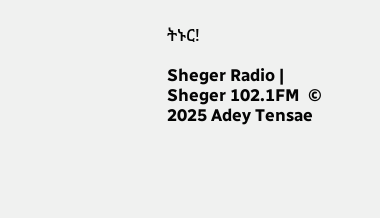ትኑር!

Sheger Radio | Sheger 102.1FM  © 2025 Adey Tensae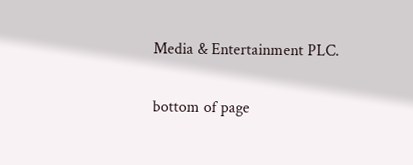Media & Entertainment PLC.

bottom of page